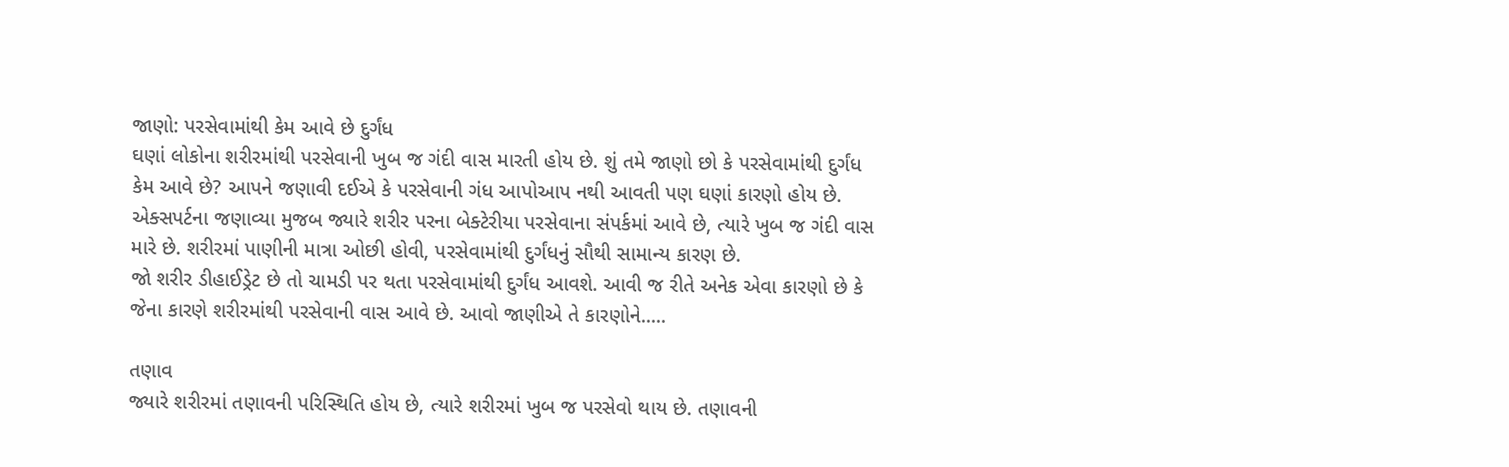જાણો: પરસેવામાંથી કેમ આવે છે દુર્ગંધ
ઘણાં લોકોના શરીરમાંથી પરસેવાની ખુબ જ ગંદી વાસ મારતી હોય છે. શું તમે જાણો છો કે પરસેવામાંથી દુર્ગંધ કેમ આવે છે? આપને જણાવી દઈએ કે પરસેવાની ગંધ આપોઆપ નથી આવતી પણ ઘણાં કારણો હોય છે.
એક્સપર્ટના જણાવ્યા મુજબ જ્યારે શરીર પરના બેક્ટેરીયા પરસેવાના સંપર્કમાં આવે છે, ત્યારે ખુબ જ ગંદી વાસ મારે છે. શરીરમાં પાણીની માત્રા ઓછી હોવી, પરસેવામાંથી દુર્ગંધનું સૌથી સામાન્ય કારણ છે.
જો શરીર ડીહાઈડ્રેટ છે તો ચામડી પર થતા પરસેવામાંથી દુર્ગંધ આવશે. આવી જ રીતે અનેક એવા કારણો છે કે જેના કારણે શરીરમાંથી પરસેવાની વાસ આવે છે. આવો જાણીએ તે કારણોને.....

તણાવ
જ્યારે શરીરમાં તણાવની પરિસ્થિતિ હોય છે, ત્યારે શરીરમાં ખુબ જ પરસેવો થાય છે. તણાવની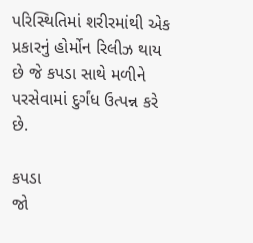પરિસ્થિતિમાં શરીરમાંથી એક પ્રકારનું હોર્મોન રિલીઝ થાય છે જે કપડા સાથે મળીને પરસેવામાં દુર્ગંધ ઉત્પન્ન કરે છે.

કપડા
જો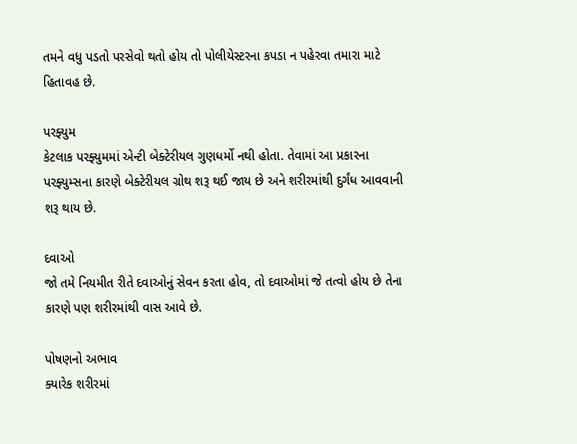તમને વધુ પડતો પરસેવો થતો હોય તો પોલીયેસ્ટરના કપડા ન પહેરવા તમારા માટે હિતાવહ છે.

પરફ્યુમ
કેટલાક પરફ્યુમમાં એન્ટી બેક્ટેરીયલ ગુણધર્મો નથી હોતા. તેવામાં આ પ્રકારના પરફ્યુમ્સના કારણે બેક્ટેરીયલ ગ્રોથ શરૂ થઈ જાય છે અને શરીરમાંથી દુર્ગંધ આવવાની શરૂ થાય છે.

દવાઓ
જો તમે નિયમીત રીતે દવાઓનું સેવન કરતા હોવ, તો દવાઓમાં જે તત્વો હોય છે તેના કારણે પણ શરીરમાંથી વાસ આવે છે.

પોષણનો અભાવ
ક્યારેક શરીરમાં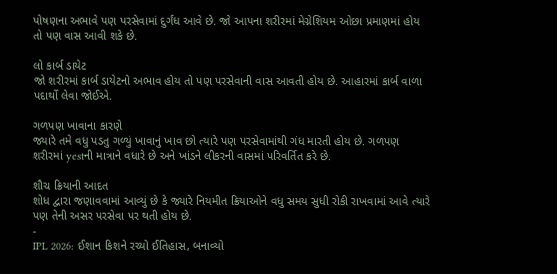પોષણના અભાવે પણ પરસેવામાં દુર્ગંધ આવે છે. જો આપના શરીરમાં મેગ્નેશિયમ ઓછા પ્રમાણમાં હોય તો પણ વાસ આવી શકે છે.

લો કાર્બ ડાયેટ
જો શરીરમાં કાર્બ ડાયેટનો અભાવ હોય તો પણ પરસેવાની વાસ આવતી હોય છે. આહારમાં કાર્બ વાળા પદાર્થો લેવા જોઈએ.

ગળપણ ખાવાના કારણે
જ્યારે તમે વધુ પડતુ ગળ્યું ખાવાનું ખાવ છો ત્યારે પણ પરસેવામાંથી ગંધ મારતી હોય છે. ગળપણ શરીરમાં yestની માત્રાને વધારે છે અને ખાંડને લીકરની વાસમાં પરિવર્તિત કરે છે.

શૌચ ક્રિયાની આદત
શોધ દ્વારા જણાવવામાં આવ્યું છે કે જ્યારે નિયમીત ક્રિયાઓને વધુ સમય સુધી રોકી રાખવામાં આવે ત્યારે પણ તેની અસર પરસેવા પર થતી હોય છે.
-
IPL 2026: ઈશાન કિશને રચ્યો ઈતિહાસ, બનાવ્યો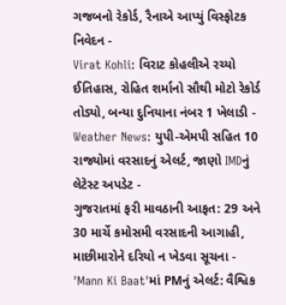ગજબનો રેકોર્ડ, રૈનાએ આપ્યું વિસ્ફોટક નિવેદન -
Virat Kohli: વિરાટ કોહલીએ રચ્યો ઈતિહાસ, રોહિત શર્માનો સૌથી મોટો રેકોર્ડ તોડ્યો, બન્યા દુનિયાના નંબર 1 ખેલાડી -
Weather News: યુપી-એમપી સહિત 10 રાજ્યોમાં વરસાદનું એલર્ટ, જાણો IMDનું લેટેસ્ટ અપડેટ -
ગુજરાતમાં ફરી માવઠાની આફત: 29 અને 30 માર્ચે કમોસમી વરસાદની આગાહી, માછીમારોને દરિયો ન ખેડવા સૂચના -
'Mann Ki Baat'માં PMનું એલર્ટ: વૈશ્વિક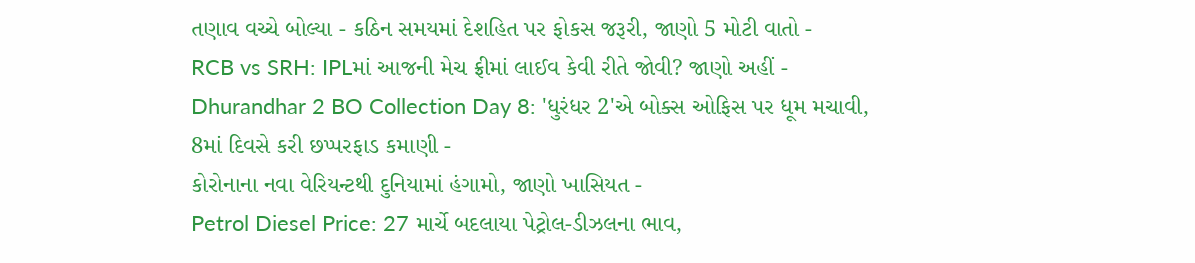તણાવ વચ્ચે બોલ્યા - કઠિન સમયમાં દેશહિત પર ફોકસ જરૂરી, જાણો 5 મોટી વાતો -
RCB vs SRH: IPLમાં આજની મેચ ફ્રીમાં લાઈવ કેવી રીતે જોવી? જાણો અહીં -
Dhurandhar 2 BO Collection Day 8: 'ધુરંધર 2'એ બોક્સ ઓફિસ પર ધૂમ મચાવી, 8માં દિવસે કરી છપ્પરફાડ કમાણી -
કોરોનાના નવા વેરિયન્ટથી દુનિયામાં હંગામો, જાણો ખાસિયત -
Petrol Diesel Price: 27 માર્ચે બદલાયા પેટ્રોલ-ડીઝલના ભાવ,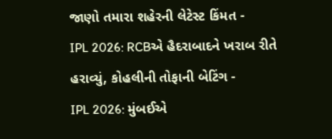જાણો તમારા શહેરની લેટેસ્ટ કિંમત -
IPL 2026: RCBએ હૈદરાબાદને ખરાબ રીતે હરાવ્યું, કોહલીની તોફાની બેટિંગ -
IPL 2026: મુંબઈએ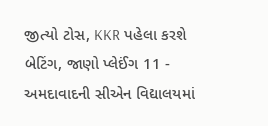જીત્યો ટોસ, KKR પહેલા કરશે બેટિંગ, જાણો પ્લેઈંગ 11 -
અમદાવાદની સીએન વિદ્યાલયમાં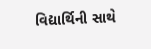વિદ્યાર્થિની સાથે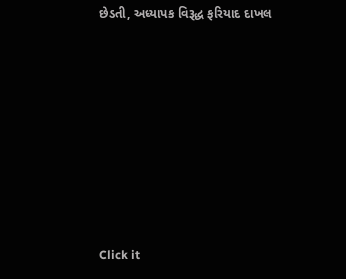છેડતી, અધ્યાપક વિરૂદ્ધ ફરિયાદ દાખલ









Click it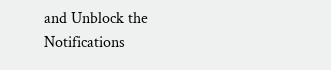and Unblock the Notifications